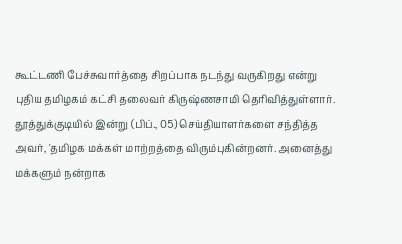கூட்டணி பேச்சுவார்த்தை சிறப்பாக நடந்து வருகிறது என்று புதிய தமிழகம் கட்சி தலைவர் கிருஷ்ணசாமி தெரிவித்துள்ளார். தூத்துக்குடியில் இன்று (பிப்., 05) செய்தியாளர்களை சந்தித்த அவர், 'தமிழக மக்கள் மாற்றத்தை விரும்புகின்றனர். அனைத்து மக்களும் நன்றாக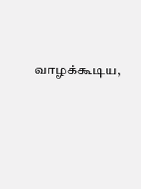வாழக்கூடிய,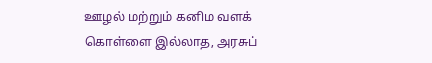ஊழல் மற்றும் கனிம வளக் கொள்ளை இல்லாத, அரசுப்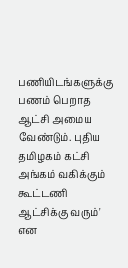பணியிடங்களுக்கு பணம் பெறாத ஆட்சி அமைய வேண்டும். புதிய தமிழகம் கட்சி அங்கம் வகிக்கும் கூட்டணி ஆட்சிக்கு வரும்' என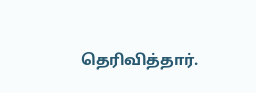தெரிவித்தார்.